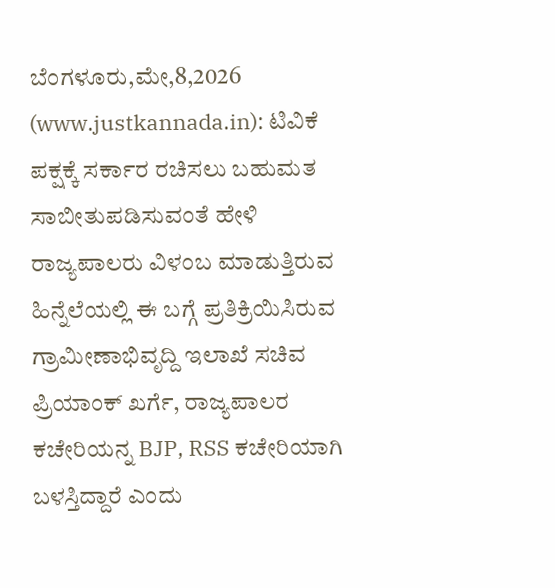ಬೆಂಗಳೂರು,ಮೇ,8,2026 (www.justkannada.in): ಟಿವಿಕೆ ಪಕ್ಷಕ್ಕೆ ಸರ್ಕಾರ ರಚಿಸಲು ಬಹುಮತ ಸಾಬೀತುಪಡಿಸುವಂತೆ ಹೇಳಿ ರಾಜ್ಯಪಾಲರು ವಿಳಂಬ ಮಾಡುತ್ತಿರುವ ಹಿನ್ನೆಲೆಯಲ್ಲಿ ಈ ಬಗ್ಗೆ ಪ್ರತಿಕ್ರಿಯಿಸಿರುವ ಗ್ರಾಮೀಣಾಭಿವೃದ್ದಿ ಇಲಾಖೆ ಸಚಿವ ಪ್ರಿಯಾಂಕ್ ಖರ್ಗೆ, ರಾಜ್ಯಪಾಲರ ಕಚೇರಿಯನ್ನ BJP, RSS ಕಚೇರಿಯಾಗಿ ಬಳಸ್ತಿದ್ದಾರೆ ಎಂದು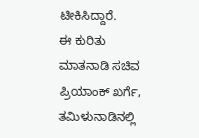ಟೀಕಿಸಿದ್ದಾರೆ.
ಈ ಕುರಿತು ಮಾತನಾಡಿ ಸಚಿವ ಪ್ರಿಯಾಂಕ್ ಖರ್ಗೆ, ತಮಿಳುನಾಡಿನಲ್ಲಿ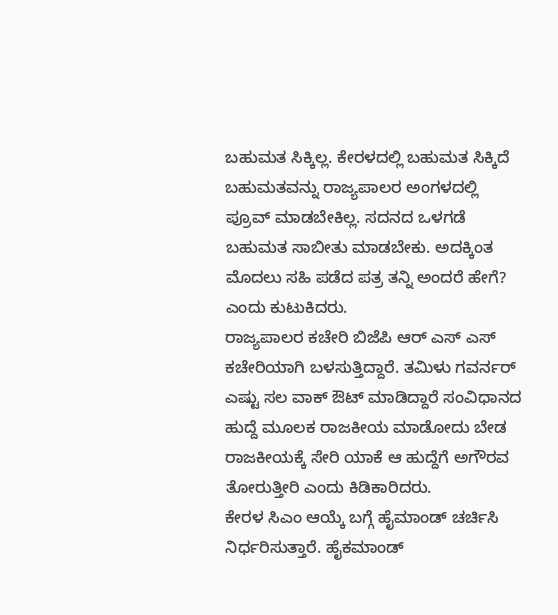ಬಹುಮತ ಸಿಕ್ಕಿಲ್ಲ. ಕೇರಳದಲ್ಲಿ ಬಹುಮತ ಸಿಕ್ಕಿದೆ ಬಹುಮತವನ್ನು ರಾಜ್ಯಪಾಲರ ಅಂಗಳದಲ್ಲಿ ಪ್ರೂವ್ ಮಾಡಬೇಕಿಲ್ಲ. ಸದನದ ಒಳಗಡೆ ಬಹುಮತ ಸಾಬೀತು ಮಾಡಬೇಕು. ಅದಕ್ಕಿಂತ ಮೊದಲು ಸಹಿ ಪಡೆದ ಪತ್ರ ತನ್ನಿ ಅಂದರೆ ಹೇಗೆ? ಎಂದು ಕುಟುಕಿದರು.
ರಾಜ್ಯಪಾಲರ ಕಚೇರಿ ಬಿಜೆಪಿ ಆರ್ ಎಸ್ ಎಸ್ ಕಚೇರಿಯಾಗಿ ಬಳಸುತ್ತಿದ್ದಾರೆ. ತಮಿಳು ಗವರ್ನರ್ ಎಷ್ಟು ಸಲ ವಾಕ್ ಔಟ್ ಮಾಡಿದ್ದಾರೆ ಸಂವಿಧಾನದ ಹುದ್ದೆ ಮೂಲಕ ರಾಜಕೀಯ ಮಾಡೋದು ಬೇಡ ರಾಜಕೀಯಕ್ಕೆ ಸೇರಿ ಯಾಕೆ ಆ ಹುದ್ದೆಗೆ ಅಗೌರವ ತೋರುತ್ತೀರಿ ಎಂದು ಕಿಡಿಕಾರಿದರು.
ಕೇರಳ ಸಿಎಂ ಆಯ್ಕೆ ಬಗ್ಗೆ ಹೈಮಾಂಡ್ ಚರ್ಚಿಸಿ ನಿರ್ಧರಿಸುತ್ತಾರೆ. ಹೈಕಮಾಂಡ್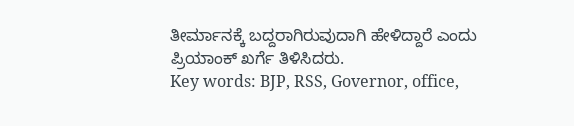ತೀರ್ಮಾನಕ್ಕೆ ಬದ್ದರಾಗಿರುವುದಾಗಿ ಹೇಳಿದ್ದಾರೆ ಎಂದು ಪ್ರಿಯಾಂಕ್ ಖರ್ಗೆ ತಿಳಿಸಿದರು.
Key words: BJP, RSS, Governor, office,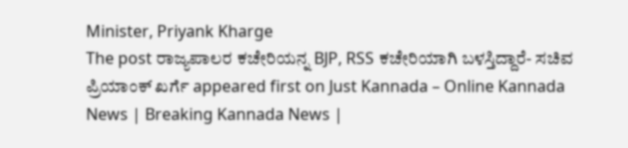Minister, Priyank Kharge
The post ರಾಜ್ಯಪಾಲರ ಕಚೇರಿಯನ್ನ BJP, RSS ಕಚೇರಿಯಾಗಿ ಬಳಸ್ತಿದ್ದಾರೆ- ಸಚಿವ ಪ್ರಿಯಾಂಕ್ ಖರ್ಗೆ appeared first on Just Kannada – Online Kannada News | Breaking Kannada News |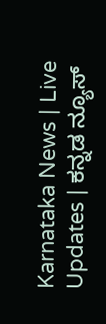Karnataka News | Live Updates | ಕನ್ನಡ ನ್ಯೂಸ್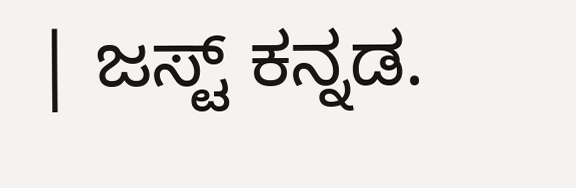| ಜಸ್ಟ್ ಕನ್ನಡ.